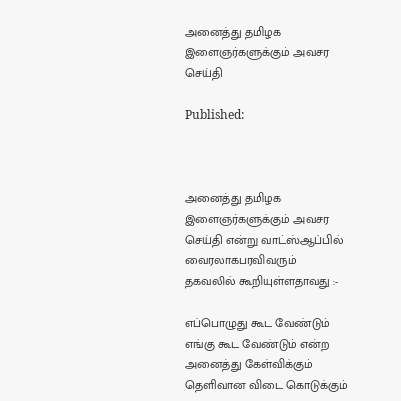அனைத்து தமிழக இளைஞர்களுக்கும் அவசர செய்தி

Published:



அனைத்து தமிழக இளைஞர்களுக்கும் அவசர செய்தி என்று வாட்ஸ்ஆப்பில் வைரலாகபரவிவரும் தகவலில் கூறியுள்ளதாவது :-

எப்பொழுது கூட வேண்டும் எங்கு கூட வேண்டும் என்ற அனைத்து கேள்விக்கும் தெளிவான விடை கொடுக்கும்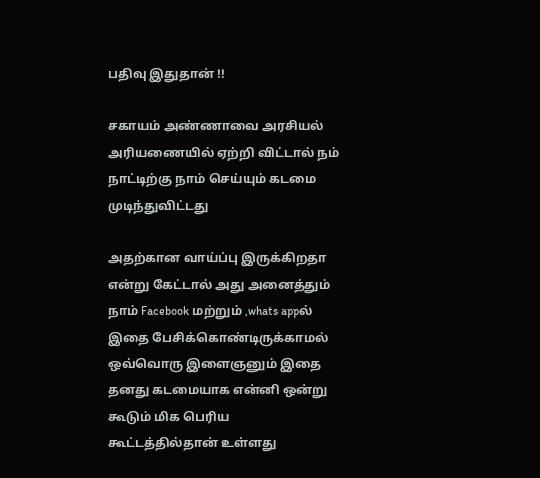பதிவு இதுதான் !!

சகாயம் அண்ணாவை அரசியல் அரியணையில் ஏற்றி விட்டால் நம் நாட்டிற்கு நாம் செய்யும் கடமை முடிந்துவிட்டது

அதற்கான வாய்ப்பு இருக்கிறதா என்று கேட்டால் அது அனைத்தும் நாம் Facebook மற்றும் ,whats appல் இதை பேசிக்கொண்டிருக்காமல் ஒவ்வொரு இளைஞனும் இதை தனது கடமையாக என்னி ஒன்று கூடும் மிக பெரிய கூட்டத்தில்தான் உள்ளது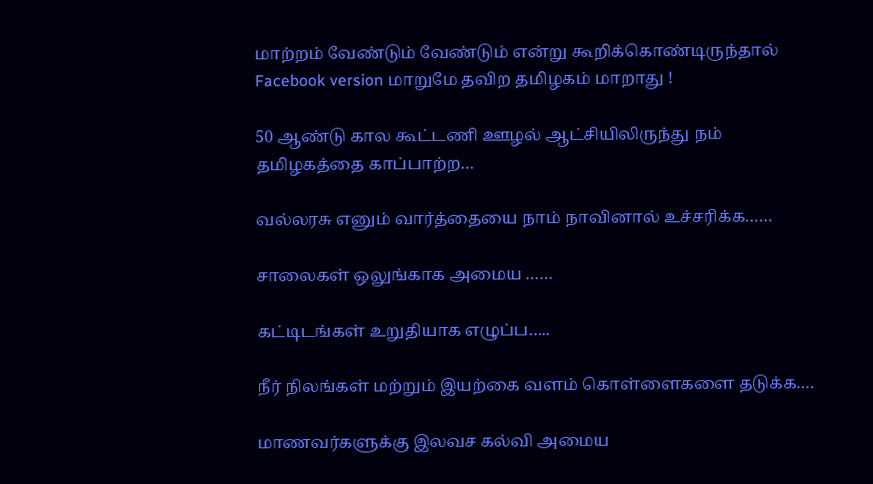மாற்றம் வேண்டும் வேண்டும் என்று கூறிக்கொண்டிருந்தால் Facebook version மாறுமே தவிற தமிழகம் மாறாது !

50 ஆண்டு கால கூட்டணி ஊழல் ஆட்சியிலிருந்து நம் தமிழகத்தை காப்பாற்ற…

வல்லரசு எனும் வார்த்தையை நாம் நாவினால் உச்சரிக்க……

சாலைகள் ஒலுங்காக அமைய ……

கட்டிடங்கள் உறுதியாக எழுப்ப…..

நீர் நிலங்கள் மற்றும் இயற்கை வளம் கொள்ளைகளை தடுக்க….

மாணவர்களுக்கு இலவச கல்வி அமைய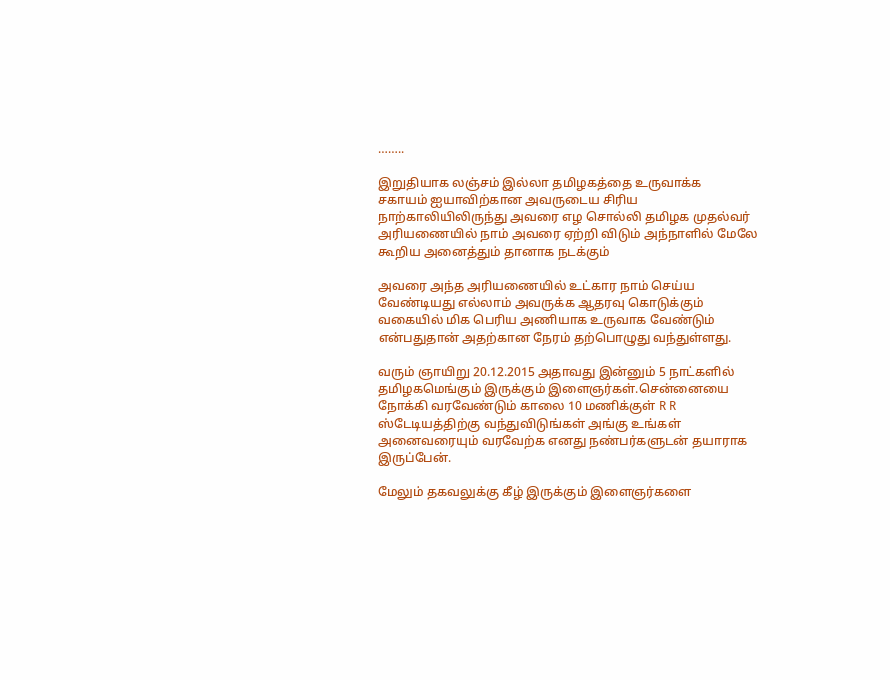……..

இறுதியாக லஞ்சம் இல்லா தமிழகத்தை உருவாக்க
சகாயம் ஐயாவிற்கான அவருடைய சிரிய நாற்காலியிலிருந்து அவரை எழ சொல்லி தமிழக முதல்வர் அரியணையில் நாம் அவரை ஏற்றி விடும் அந்நாளில் மேலே கூறிய அனைத்தும் தானாக நடக்கும்

அவரை அந்த அரியணையில் உட்கார நாம் செய்ய வேண்டியது எல்லாம் அவருக்க ஆதரவு கொடுக்கும் வகையில் மிக பெரிய அணியாக உருவாக வேண்டும் என்பதுதான் அதற்கான நேரம் தற்பொழுது வந்துள்ளது.

வரும் ஞாயிறு 20.12.2015 அதாவது இன்னும் 5 நாட்களில் தமிழகமெங்கும் இருக்கும் இளைஞர்கள்.சென்னையை நோக்கி வரவேண்டும் காலை 10 மணிக்குள் R R ஸ்டேடியத்திற்கு வந்துவிடுங்கள் அங்கு உங்கள் அனைவரையும் வரவேற்க எனது நண்பர்களுடன் தயாராக இருப்பேன்.

மேலும் தகவலுக்கு கீழ் இருக்கும் இளைஞர்களை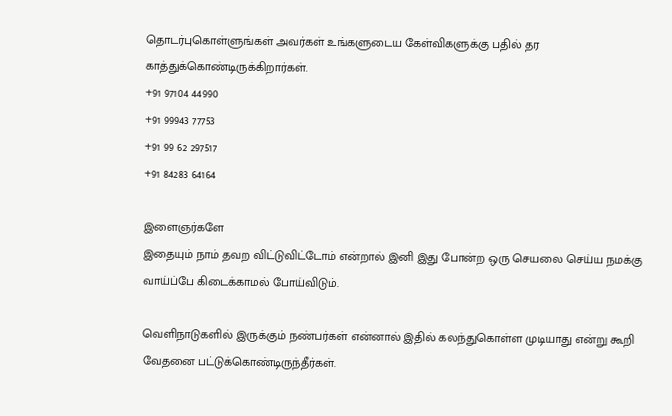தொடர்புகொள்ளுங்கள் அவர்கள் உங்களுடைய கேள்விகளுக்கு பதில் தர காத்துக்கொண்டிருக்கிறார்கள்.
+91 97104 44990
+91 99943 77753
+91 99 62 297517
+91 84283 64164

இளைஞர்களே
இதையும் நாம் தவற விட்டுவிட்டோம் என்றால் இனி இது போன்ற ஒரு செயலை செய்ய நமக்கு வாய்ப்பே கிடைக்காமல் போய்விடும்.

வெளிநாடுகளில் இருக்கும் நண்பர்கள் என்னால் இதில் கலந்துகொள்ள முடியாது என்று கூறி வேதனை பட்டுக்கொண்டிருந்தீர்கள்.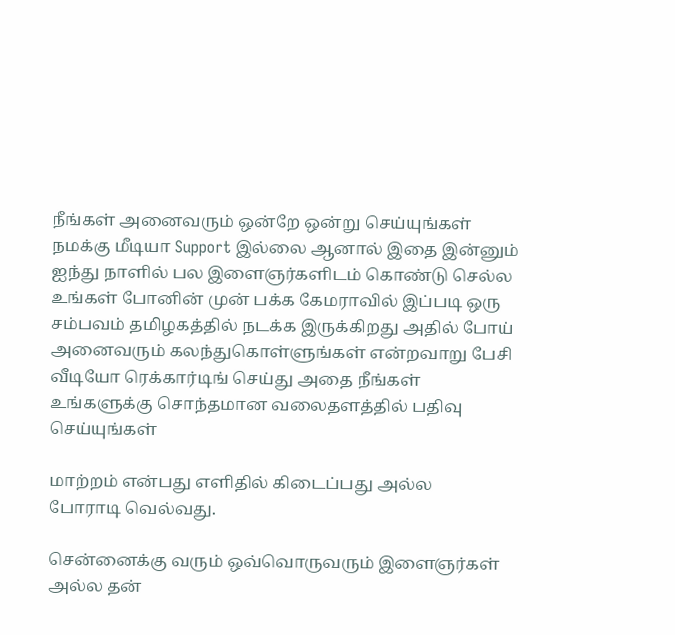நீங்கள் அனைவரும் ஒன்றே ஒன்று செய்யுங்கள்
நமக்கு மீடியா Support இல்லை ஆனால் இதை இன்னும் ஐந்து நாளில் பல இளைஞர்களிடம் கொண்டு செல்ல உங்கள் போனின் முன் பக்க கேமராவில் இப்படி ஒரு சம்பவம் தமிழகத்தில் நடக்க இருக்கிறது அதில் போய் அனைவரும் கலந்துகொள்ளுங்கள் என்றவாறு பேசி வீடியோ ரெக்கார்டிங் செய்து அதை நீங்கள் உங்களுக்கு சொந்தமான வலைதளத்தில் பதிவு செய்யுங்கள்

மாற்றம் என்பது எளிதில் கிடைப்பது அல்ல
போராடி வெல்வது.

சென்னைக்கு வரும் ஒவ்வொருவரும் இளைஞர்கள் அல்ல தன்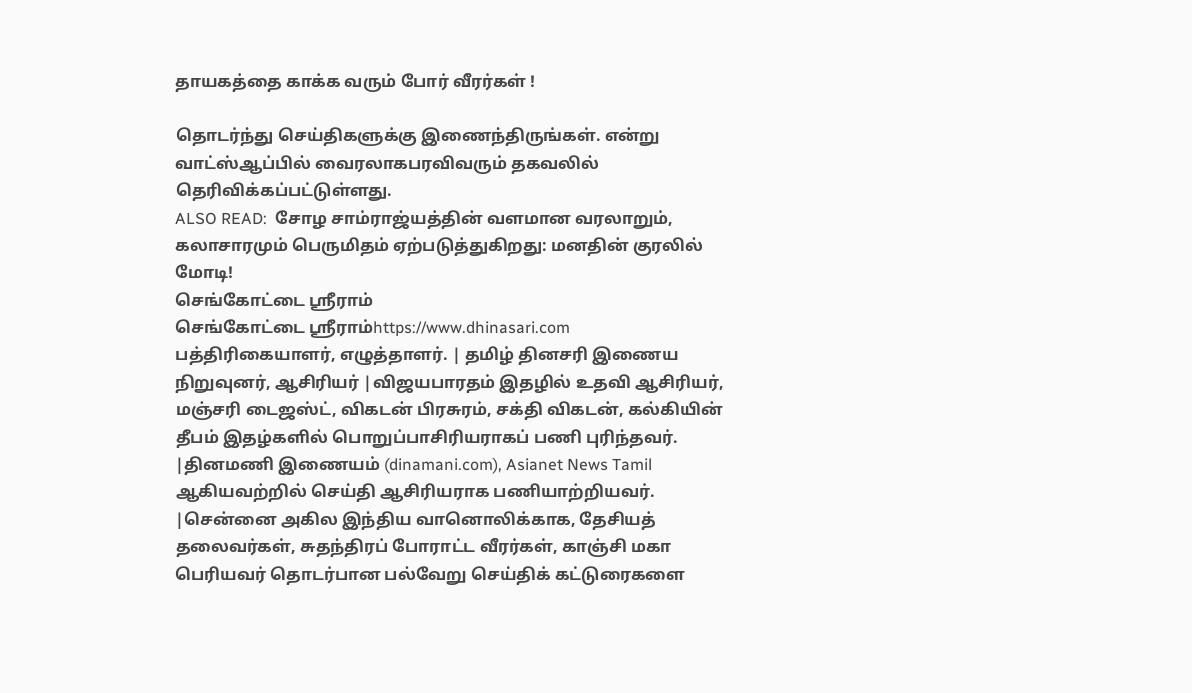தாயகத்தை காக்க வரும் போர் வீரர்கள் !

தொடர்ந்து செய்திகளுக்கு இணைந்திருங்கள். என்று வாட்ஸ்ஆப்பில் வைரலாகபரவிவரும் தகவலில் தெரிவிக்கப்பட்டுள்ளது.
ALSO READ:  சோழ சாம்ராஜ்யத்தின் வளமான வரலாறும், கலாசாரமும் பெருமிதம் ஏற்படுத்துகிறது: மனதின் குரலில் மோடி!
செங்கோட்டை ஸ்ரீராம்
செங்கோட்டை ஸ்ரீராம்https://www.dhinasari.com
பத்திரிகையாளர், எழுத்தாளர். | தமிழ் தினசரி இணைய நிறுவுனர், ஆசிரியர் |விஜயபாரதம் இதழில் உதவி ஆசிரியர், மஞ்சரி டைஜஸ்ட், விகடன் பிரசுரம், சக்தி விகடன், கல்கியின் தீபம் இதழ்களில் பொறுப்பாசிரியராகப் பணி புரிந்தவர். |தினமணி இணையம் (dinamani.com), Asianet News Tamil ஆகியவற்றில் செய்தி ஆசிரியராக பணியாற்றியவர். |சென்னை அகில இந்திய வானொலிக்காக, தேசியத் தலைவர்கள், சுதந்திரப் போராட்ட வீரர்கள், காஞ்சி மகா பெரியவர் தொடர்பான பல்வேறு செய்திக் கட்டுரைகளை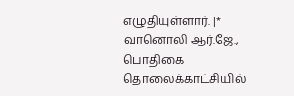எழுதியுள்ளார். |* வானொலி ஆர்.ஜே., பொதிகை தொலைக்காட்சியில்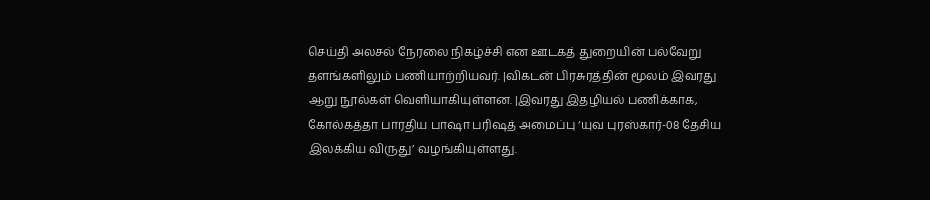செய்தி அலசல் நேரலை நிகழ்ச்சி என ஊடகத் துறையின் பல்வேறு தளங்களிலும் பணியாற்றியவர். |விகடன் பிரசுரத்தின் மூலம் இவரது ஆறு நூல்கள் வெளியாகியுள்ளன. |இவரது இதழியல் பணிக்காக, கோல்கத்தா பாரதிய பாஷா பரிஷத் அமைப்பு ‘யுவ புரஸ்கார்-08 தேசிய இலக்கிய விருது’ வழங்கியுள்ளது.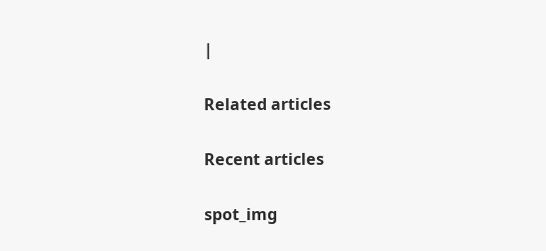|

Related articles

Recent articles

spot_img